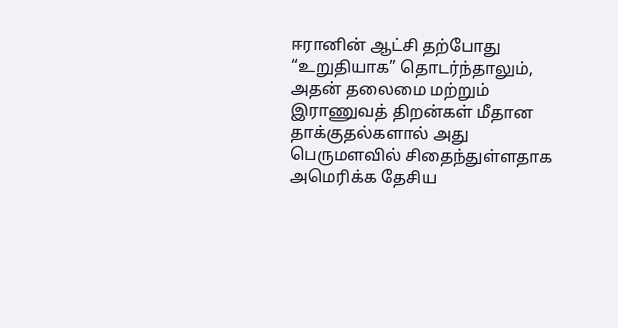ஈரானின் ஆட்சி தற்போது “உறுதியாக” தொடர்ந்தாலும், அதன் தலைமை மற்றும் இராணுவத் திறன்கள் மீதான தாக்குதல்களால் அது பெருமளவில் சிதைந்துள்ளதாக அமெரிக்க தேசிய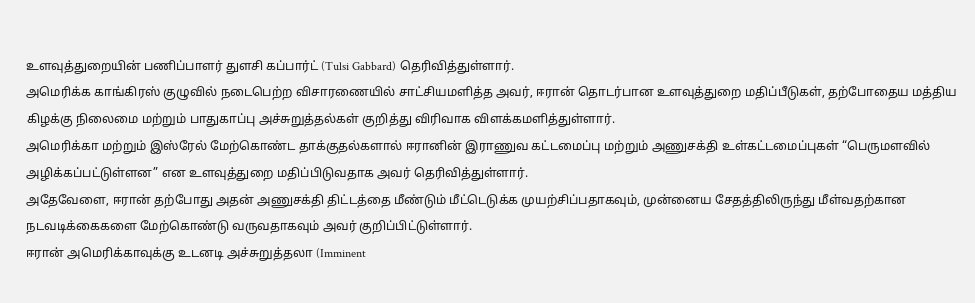உளவுத்துறையின் பணிப்பாளர் துளசி கப்பார்ட் (Tulsi Gabbard) தெரிவித்துள்ளார்.
அமெரிக்க காங்கிரஸ் குழுவில் நடைபெற்ற விசாரணையில் சாட்சியமளித்த அவர், ஈரான் தொடர்பான உளவுத்துறை மதிப்பீடுகள், தற்போதைய மத்திய கிழக்கு நிலைமை மற்றும் பாதுகாப்பு அச்சுறுத்தல்கள் குறித்து விரிவாக விளக்கமளித்துள்ளார்.
அமெரிக்கா மற்றும் இஸ்ரேல் மேற்கொண்ட தாக்குதல்களால் ஈரானின் இராணுவ கட்டமைப்பு மற்றும் அணுசக்தி உள்கட்டமைப்புகள் “பெருமளவில் அழிக்கப்பட்டுள்ளன” என உளவுத்துறை மதிப்பிடுவதாக அவர் தெரிவித்துள்ளார்.
அதேவேளை, ஈரான் தற்போது அதன் அணுசக்தி திட்டத்தை மீண்டும் மீட்டெடுக்க முயற்சிப்பதாகவும், முன்னைய சேதத்திலிருந்து மீள்வதற்கான நடவடிக்கைகளை மேற்கொண்டு வருவதாகவும் அவர் குறிப்பிட்டுள்ளார்.
ஈரான் அமெரிக்காவுக்கு உடனடி அச்சுறுத்தலா (Imminent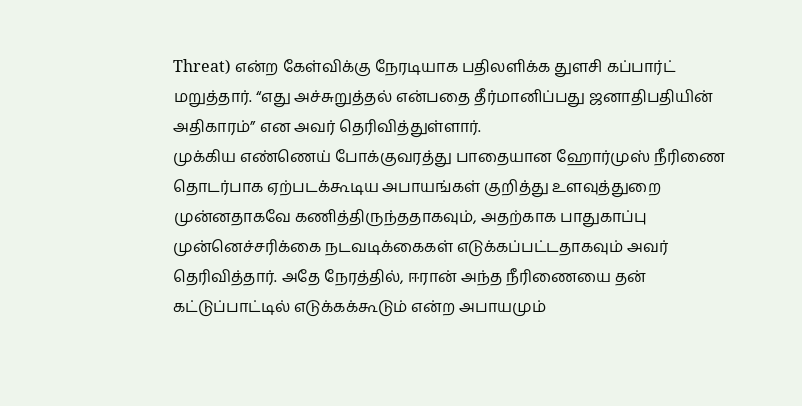Threat) என்ற கேள்விக்கு நேரடியாக பதிலளிக்க துளசி கப்பார்ட் மறுத்தார். “எது அச்சுறுத்தல் என்பதை தீர்மானிப்பது ஜனாதிபதியின் அதிகாரம்” என அவர் தெரிவித்துள்ளார்.
முக்கிய எண்ணெய் போக்குவரத்து பாதையான ஹோர்முஸ் நீரிணை தொடர்பாக ஏற்படக்கூடிய அபாயங்கள் குறித்து உளவுத்துறை முன்னதாகவே கணித்திருந்ததாகவும், அதற்காக பாதுகாப்பு முன்னெச்சரிக்கை நடவடிக்கைகள் எடுக்கப்பட்டதாகவும் அவர் தெரிவித்தார். அதே நேரத்தில், ஈரான் அந்த நீரிணையை தன் கட்டுப்பாட்டில் எடுக்கக்கூடும் என்ற அபாயமும்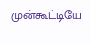முன்கூட்டியே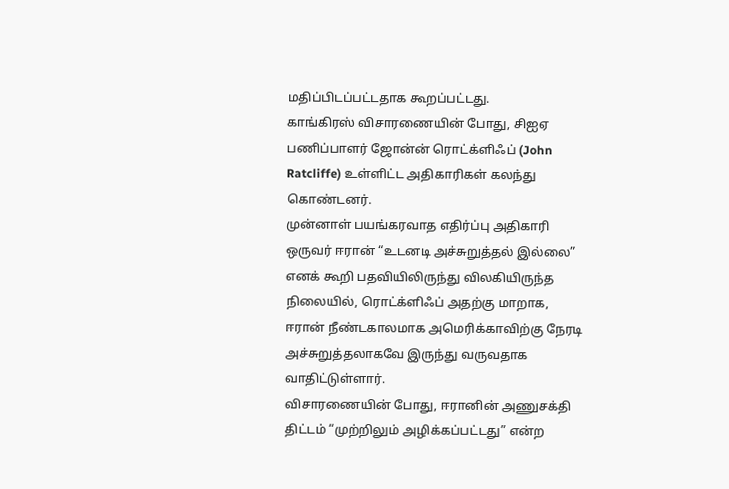மதிப்பிடப்பட்டதாக கூறப்பட்டது.
காங்கிரஸ் விசாரணையின் போது, சிஐஏ பணிப்பாளர் ஜோன்ன் ரொட்க்ளிஃப் (John Ratcliffe) உள்ளிட்ட அதிகாரிகள் கலந்து கொண்டனர்.
முன்னாள் பயங்கரவாத எதிர்ப்பு அதிகாரி ஒருவர் ஈரான் “உடனடி அச்சுறுத்தல் இல்லை” எனக் கூறி பதவியிலிருந்து விலகியிருந்த நிலையில், ரொட்க்ளிஃப் அதற்கு மாறாக, ஈரான் நீண்டகாலமாக அமெரிக்காவிற்கு நேரடி அச்சுறுத்தலாகவே இருந்து வருவதாக வாதிட்டுள்ளார்.
விசாரணையின் போது, ஈரானின் அணுசக்தி திட்டம் “முற்றிலும் அழிக்கப்பட்டது” என்ற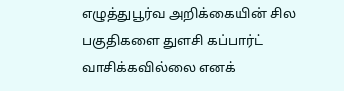எழுத்துபூர்வ அறிக்கையின் சில பகுதிகளை துளசி கப்பார்ட் வாசிக்கவில்லை எனக்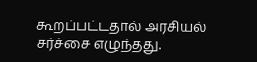கூறப்பட்டதால் அரசியல் சர்ச்சை எழுந்தது.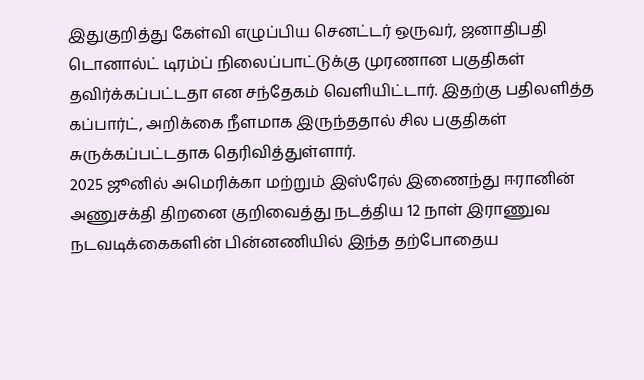இதுகுறித்து கேள்வி எழுப்பிய செனட்டர் ஒருவர், ஜனாதிபதி டொனால்ட் டிரம்ப் நிலைப்பாட்டுக்கு முரணான பகுதிகள் தவிர்க்கப்பட்டதா என சந்தேகம் வெளியிட்டார். இதற்கு பதிலளித்த கப்பார்ட், அறிக்கை நீளமாக இருந்ததால் சில பகுதிகள் சுருக்கப்பட்டதாக தெரிவித்துள்ளார்.
2025 ஜூனில் அமெரிக்கா மற்றும் இஸ்ரேல் இணைந்து ஈரானின் அணுசக்தி திறனை குறிவைத்து நடத்திய 12 நாள் இராணுவ நடவடிக்கைகளின் பின்னணியில் இந்த தற்போதைய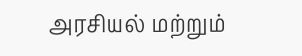அரசியல் மற்றும்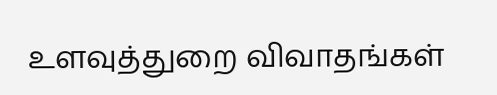உளவுத்துறை விவாதங்கள்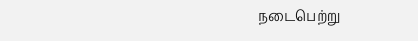நடைபெற்று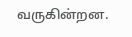வருகின்றன.